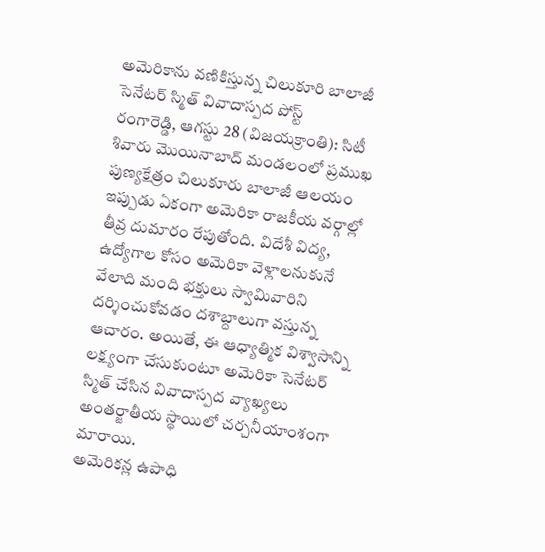అమెరికాను వణికిస్తున్న చిలుకూరి బాలాజీ
సెనేటర్ స్మిత్ వివాదాస్పద పోస్ట్
రంగారెడ్డి, ఆగస్టు 28 (విజయక్రాంతి): సిటీ శివారు మొయినాబాద్ మండలంలో ప్రముఖ పుణ్యక్షేత్రం చిలుకూరు బాలాజీ ఆలయం ఇప్పుడు ఏకంగా అమెరికా రాజకీయ వర్గాల్లో తీవ్ర దుమారం రేపుతోంది. విదేశీ విద్య, ఉద్యోగాల కోసం అమెరికా వెళ్లాలనుకునే వేలాది మంది భక్తులు స్వామివారిని దర్శించుకోవడం దశాబ్దాలుగా వస్తున్న ఆచారం. అయితే, ఈ ఆధ్యాత్మిక విశ్వాసాన్ని లక్ష్యంగా చేసుకుంటూ అమెరికా సెనేటర్ స్మిత్ చేసిన వివాదాస్పద వ్యాఖ్యలు అంతర్జాతీయ స్థాయిలో చర్చనీయాంశంగా మారాయి.
అమెరికన్ల ఉపాధి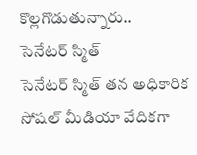కొల్లగొడుతున్నారు..
సెనేటర్ స్మిత్
సెనేటర్ స్మిత్ తన అధికారిక సోషల్ మీడియా వేదికగా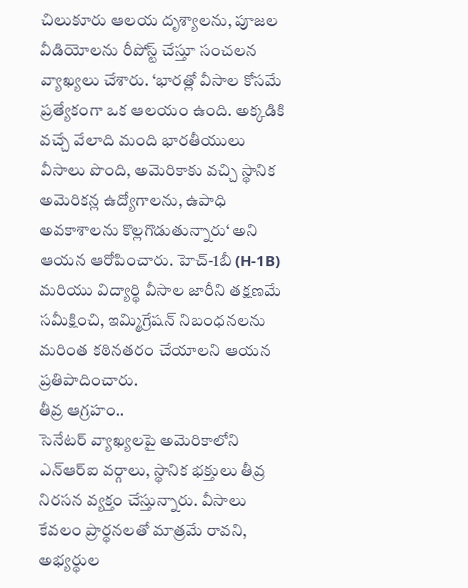చిలుకూరు ఆలయ దృశ్యాలను, పూజల వీడియోలను రీపోస్ట్ చేస్తూ సంచలన వ్యాఖ్యలు చేశారు. ‘భారత్లో వీసాల కోసమే ప్రత్యేకంగా ఒక ఆలయం ఉంది. అక్కడికి వచ్చే వేలాది మంది భారతీయులు వీసాలు పొంది, అమెరికాకు వచ్చి స్థానిక అమెరికన్ల ఉద్యోగాలను, ఉపాధి అవకాశాలను కొల్లగొడుతున్నారు‘ అని ఆయన ఆరోపించారు. హెచ్-1బీ (H-1B) మరియు విద్యార్థి వీసాల జారీని తక్షణమే సమీక్షించి, ఇమ్మిగ్రేషన్ నిబంధనలను మరింత కఠినతరం చేయాలని ఆయన ప్రతిపాదించారు.
తీవ్ర ఆగ్రహం..
సెనేటర్ వ్యాఖ్యలపై అమెరికాలోని ఎన్ఆర్ఐ వర్గాలు, స్థానిక భక్తులు తీవ్ర నిరసన వ్యక్తం చేస్తున్నారు. వీసాలు కేవలం ప్రార్థనలతో మాత్రమే రావని, అభ్యర్థుల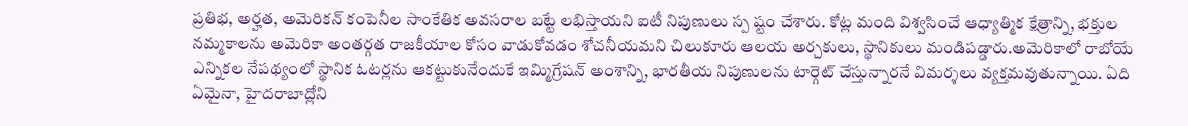ప్రతిభ, అర్హత, అమెరికన్ కంపెనీల సాంకేతిక అవసరాల బట్టే లభిస్తాయని ఐటీ నిపుణులు స్ప ష్టం చేశారు. కోట్ల మంది విశ్వసించే ఆధ్యాత్మిక క్షేత్రాన్ని, భక్తుల నమ్మకాలను అమెరికా అంతర్గత రాజకీయాల కోసం వాడుకోవడం శోచనీయమని చిలుకూరు ఆలయ అర్చకులు, స్థానికులు మండిపడ్డారు.అమెరికాలో రాబోయే ఎన్నికల నేపథ్యంలో స్థానిక ఓటర్లను ఆకట్టుకునేందుకే ఇమ్మిగ్రేషన్ అంశాన్ని, భారతీయ నిపుణులను టార్గెట్ చేస్తున్నారనే విమర్శలు వ్యక్తమవుతున్నాయి. ఏది ఏమైనా, హైదరాబాద్లోని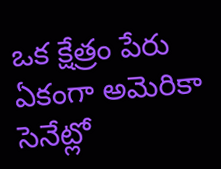ఒక క్షేత్రం పేరు ఏకంగా అమెరికా సెనేట్లో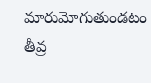మారుమోగుతుండటం తీవ్ర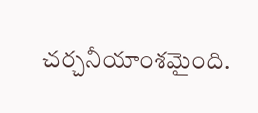చర్చనీయాంశమైంది.